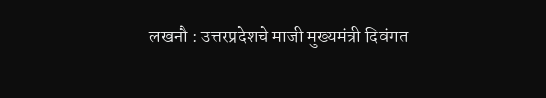लखनौ : उत्तरप्रदेशचे माजी मुख्यमंत्री दिवंगत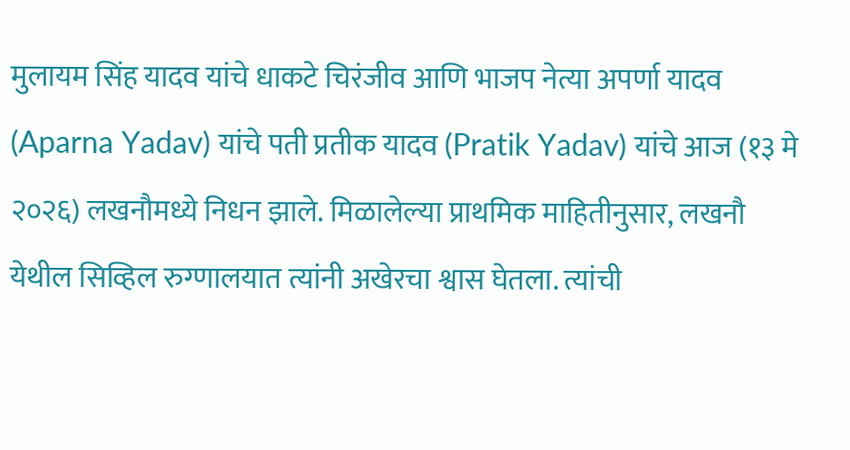मुलायम सिंह यादव यांचे धाकटे चिरंजीव आणि भाजप नेत्या अपर्णा यादव (Aparna Yadav) यांचे पती प्रतीक यादव (Pratik Yadav) यांचे आज (१३ मे २०२६) लखनौमध्ये निधन झाले. मिळालेल्या प्राथमिक माहितीनुसार, लखनौ येथील सिव्हिल रुग्णालयात त्यांनी अखेरचा श्वास घेतला. त्यांची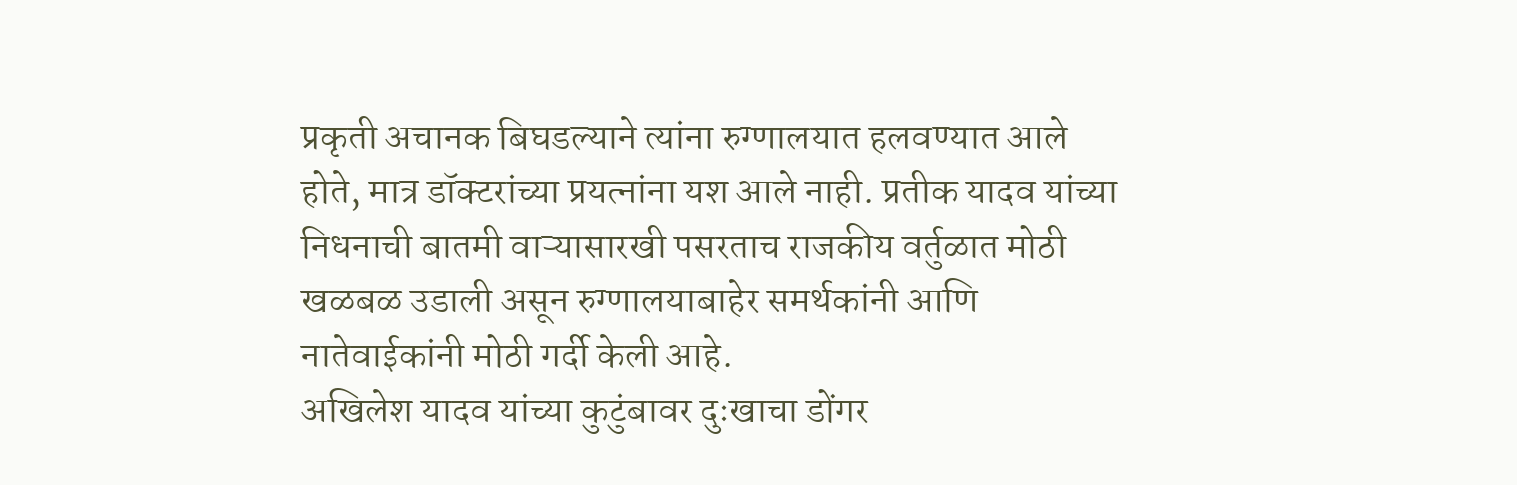प्रकृती अचानक बिघडल्याने त्यांना रुग्णालयात हलवण्यात आले होते, मात्र डॉक्टरांच्या प्रयत्नांना यश आले नाही. प्रतीक यादव यांच्या निधनाची बातमी वाऱ्यासारखी पसरताच राजकीय वर्तुळात मोठी खळबळ उडाली असून रुग्णालयाबाहेर समर्थकांनी आणि नातेवाईकांनी मोठी गर्दी केली आहे.
अखिलेश यादव यांच्या कुटुंबावर दुःखाचा डोंगर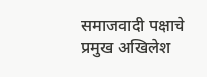समाजवादी पक्षाचे प्रमुख अखिलेश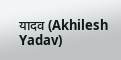यादव (Akhilesh Yadav)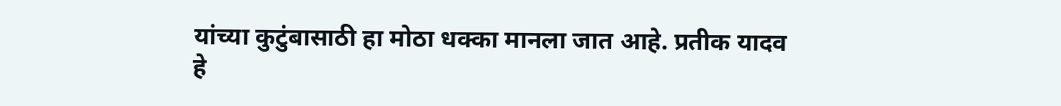यांच्या कुटुंबासाठी हा मोठा धक्का मानला जात आहे. प्रतीक यादव हे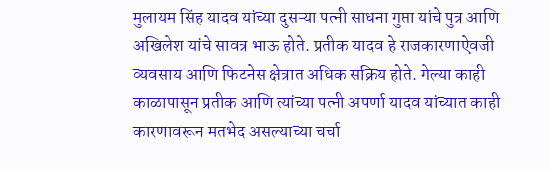मुलायम सिंह यादव यांच्या दुसऱ्या पत्नी साधना गुप्ता यांचे पुत्र आणि अखिलेश यांचे सावत्र भाऊ होते. प्रतीक यादव हे राजकारणाऐवजी व्यवसाय आणि फिटनेस क्षेत्रात अधिक सक्रिय होते. गेल्या काही काळापासून प्रतीक आणि त्यांच्या पत्नी अपर्णा यादव यांच्यात काही कारणावरून मतभेद असल्याच्या चर्चा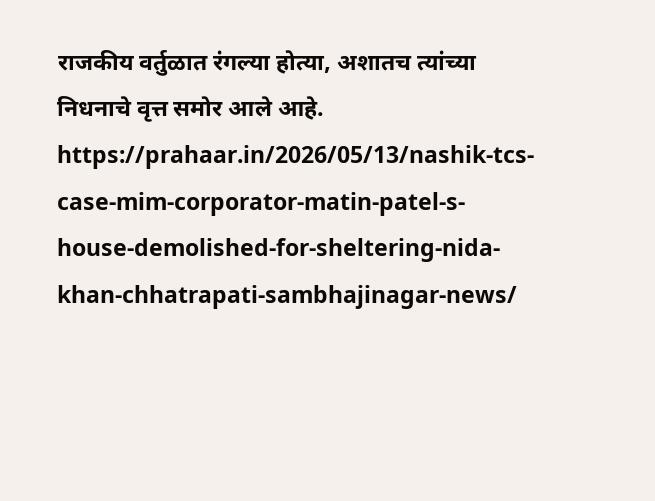राजकीय वर्तुळात रंगल्या होत्या, अशातच त्यांच्या निधनाचे वृत्त समोर आले आहे.
https://prahaar.in/2026/05/13/nashik-tcs-case-mim-corporator-matin-patel-s-house-demolished-for-sheltering-nida-khan-chhatrapati-sambhajinagar-news/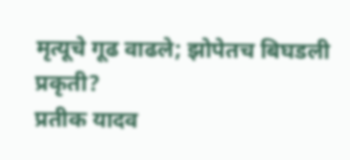मृत्यूचे गूढ वाढले; झोपेतच बिघडली प्रकृती?
प्रतीक यादव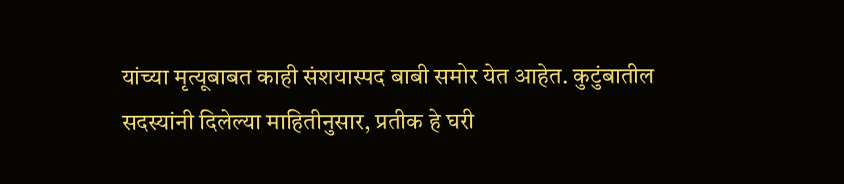यांच्या मृत्यूबाबत काही संशयास्पद बाबी समोर येत आहेत. कुटुंबातील सदस्यांनी दिलेल्या माहितीनुसार, प्रतीक हे घरी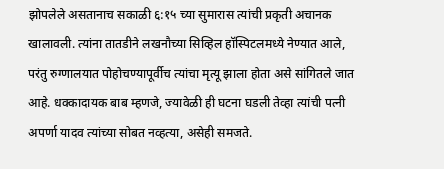झोपलेले असतानाच सकाळी ६:१५ च्या सुमारास त्यांची प्रकृती अचानक खालावली. त्यांना तातडीने लखनौच्या सिव्हिल हॉस्पिटलमध्ये नेण्यात आले, परंतु रुग्णालयात पोहोचण्यापूर्वीच त्यांचा मृत्यू झाला होता असे सांगितले जात आहे. धक्कादायक बाब म्हणजे, ज्यावेळी ही घटना घडली तेव्हा त्यांची पत्नी अपर्णा यादव त्यांच्या सोबत नव्हत्या, असेही समजते.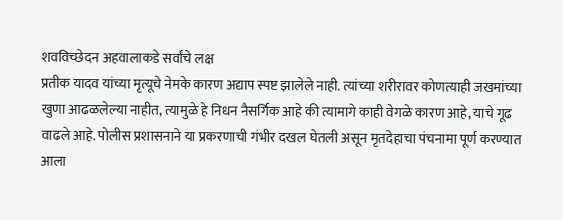शवविच्छेदन अहवालाकडे सर्वांचे लक्ष
प्रतीक यादव यांच्या मृत्यूचे नेमके कारण अद्याप स्पष्ट झालेले नाही. त्यांच्या शरीरावर कोणत्याही जखमांच्या खुणा आढळलेल्या नाहीत, त्यामुळे हे निधन नैसर्गिक आहे की त्यामागे काही वेगळे कारण आहे, याचे गूढ वाढले आहे. पोलीस प्रशासनाने या प्रकरणाची गंभीर दखल घेतली असून मृतदेहाचा पंचनामा पूर्ण करण्यात आला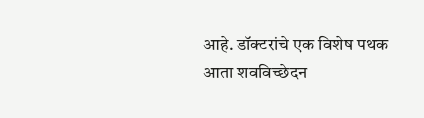आहे. डॉक्टरांचे एक विशेष पथक आता शवविच्छेदन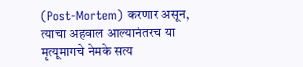(Post-Mortem) करणार असून, त्याचा अहवाल आल्यानंतरच या मृत्यूमागचे नेमके सत्य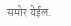समोर येईल.